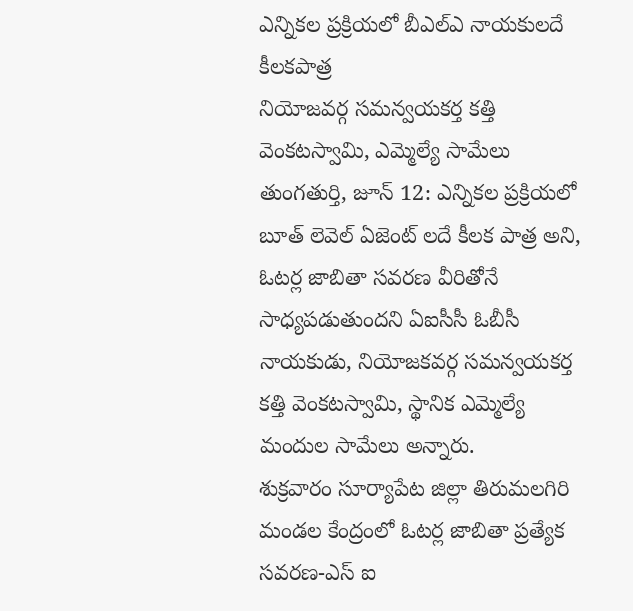ఎన్నికల ప్రక్రియలో బీఎల్ఎ నాయకులదే కీలకపాత్ర
నియోజవర్గ సమన్వయకర్త కత్తి వెంకటస్వామి, ఎమ్మెల్యే సామేలు
తుంగతుర్తి, జూన్ 12: ఎన్నికల ప్రక్రియలో బూత్ లెవెల్ ఏజెంట్ లదే కీలక పాత్ర అని, ఓటర్ల జాబితా సవరణ వీరితోనే సాధ్యపడుతుందని ఏఐసీసీ ఓబీసీ నాయకుడు, నియోజకవర్గ సమన్వయకర్త కత్తి వెంకటస్వామి, స్థానిక ఎమ్మెల్యే మందుల సామేలు అన్నారు.
శుక్రవారం సూర్యాపేట జిల్లా తిరుమలగిరి మండల కేంద్రంలో ఓటర్ల జాబితా ప్రత్యేక సవరణ-ఎస్ ఐ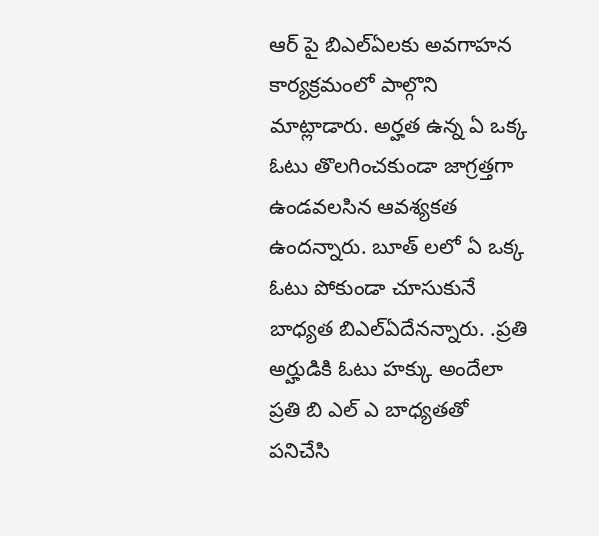ఆర్ పై బిఎల్ఏలకు అవగాహన కార్యక్రమంలో పాల్గొని మాట్లాడారు. అర్హత ఉన్న ఏ ఒక్క ఓటు తొలగించకుండా జాగ్రత్తగా ఉండవలసిన ఆవశ్యకత ఉందన్నారు. బూత్ లలో ఏ ఒక్క ఓటు పోకుండా చూసుకునే బాధ్యత బిఎల్ఏదేనన్నారు. .ప్రతి అర్హుడికి ఓటు హక్కు అందేలా ప్రతి బి ఎల్ ఎ బాధ్యతతో పనిచేసి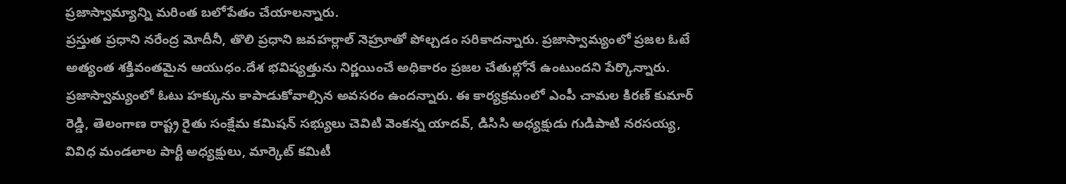ప్రజాస్వామ్యాన్ని మరింత బలోపేతం చేయాలన్నారు.
ప్రస్తుత ప్రధాని నరేంద్ర మోదీనీ, తొలి ప్రధాని జవహర్లాల్ నెహ్రూతో పోల్చడం సరికాదన్నారు. ప్రజాస్వామ్యంలో ప్రజల ఓటే అత్యంత శక్తివంతమైన ఆయుధం.దేశ భవిష్యత్తును నిర్ణయించే అధికారం ప్రజల చేతుల్లోనే ఉంటుందని పేర్కొన్నారు. ప్రజాస్వామ్యంలో ఓటు హక్కును కాపాడుకోవాల్సిన అవసరం ఉందన్నారు. ఈ కార్యక్రమంలో ఎంపీ చామల కిరణ్ కుమార్ రెడ్డి, తెలంగాణ రాష్ట్ర రైతు సంక్షేమ కమిషన్ సభ్యులు చెవిటి వెంకన్న యాదవ్, డిసిసి అధ్యక్షుడు గుడిపాటి నరసయ్య, వివిధ మండలాల పార్టీ అధ్యక్షులు, మార్కెట్ కమిటీ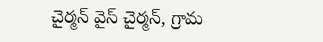చైర్మన్ వైస్ చైర్మన్, గ్రామ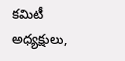కమిటీ అధ్యక్షులు,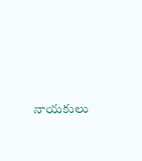నాయకులు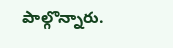పాల్గొన్నారు.